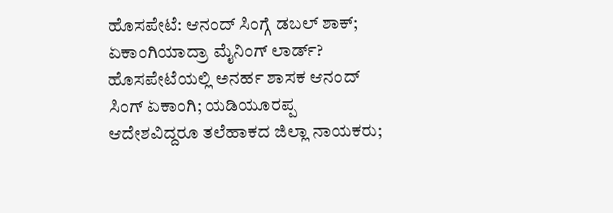ಹೊಸಪೇಟೆ: ಆನಂದ್ ಸಿಂಗ್ಗೆ ಡಬಲ್ ಶಾಕ್; ಏಕಾಂಗಿಯಾದ್ರಾ ಮೈನಿಂಗ್ ಲಾರ್ಡ್?
ಹೊಸಪೇಟೆಯಲ್ಲಿ ಅನರ್ಹ ಶಾಸಕ ಆನಂದ್ ಸಿಂಗ್ ಏಕಾಂಗಿ; ಯಡಿಯೂರಪ್ಪ ಆದೇಶವಿದ್ದರೂ ತಲೆಹಾಕದ ಜಿಲ್ಲಾ ನಾಯಕರು;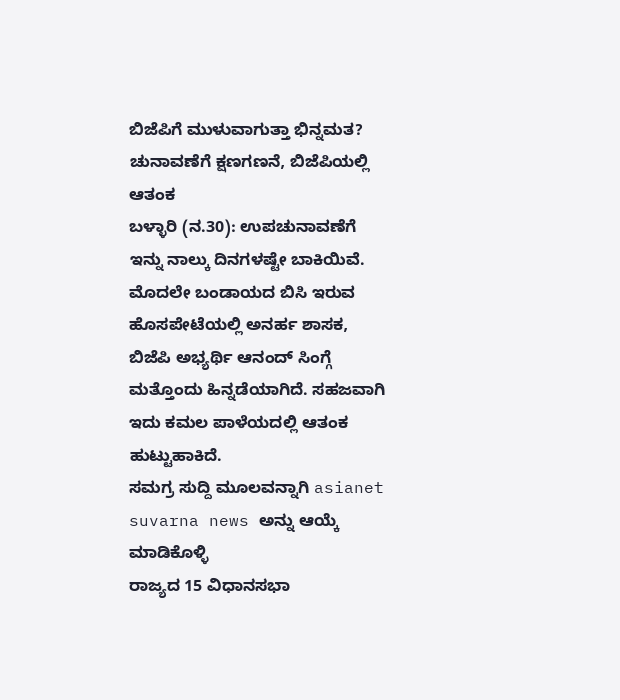ಬಿಜೆಪಿಗೆ ಮುಳುವಾಗುತ್ತಾ ಭಿನ್ನಮತ? ಚುನಾವಣೆಗೆ ಕ್ಷಣಗಣನೆ, ಬಿಜೆಪಿಯಲ್ಲಿ ಆತಂಕ
ಬಳ್ಳಾರಿ (ನ.30): ಉಪಚುನಾವಣೆಗೆ ಇನ್ನು ನಾಲ್ಕು ದಿನಗಳಷ್ಟೇ ಬಾಕಿಯಿವೆ. ಮೊದಲೇ ಬಂಡಾಯದ ಬಿಸಿ ಇರುವ ಹೊಸಪೇಟೆಯಲ್ಲಿ ಅನರ್ಹ ಶಾಸಕ, ಬಿಜೆಪಿ ಅಭ್ಯರ್ಥಿ ಆನಂದ್ ಸಿಂಗ್ಗೆ ಮತ್ತೊಂದು ಹಿನ್ನಡೆಯಾಗಿದೆ. ಸಹಜವಾಗಿ ಇದು ಕಮಲ ಪಾಳೆಯದಲ್ಲಿ ಆತಂಕ ಹುಟ್ಟುಹಾಕಿದೆ.
ಸಮಗ್ರ ಸುದ್ದಿ ಮೂಲವನ್ನಾಗಿ asianet suvarna news ಅನ್ನು ಆಯ್ಕೆ ಮಾಡಿಕೊಳ್ಳಿ
ರಾಜ್ಯದ 15 ವಿಧಾನಸಭಾ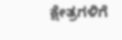ಕ್ಷೇತ್ರಗಳಿಗೆ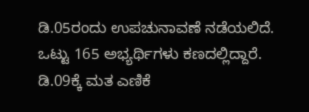ಡಿ.05ರಂದು ಉಪಚುನಾವಣೆ ನಡೆಯಲಿದೆ. ಒಟ್ಟು 165 ಅಭ್ಯರ್ಥಿಗಳು ಕಣದಲ್ಲಿದ್ದಾರೆ. ಡಿ.09ಕ್ಕೆ ಮತ ಎಣಿಕೆ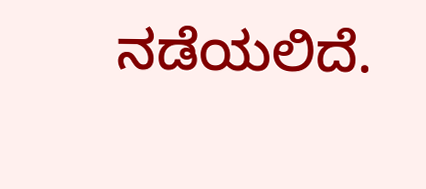ನಡೆಯಲಿದೆ.